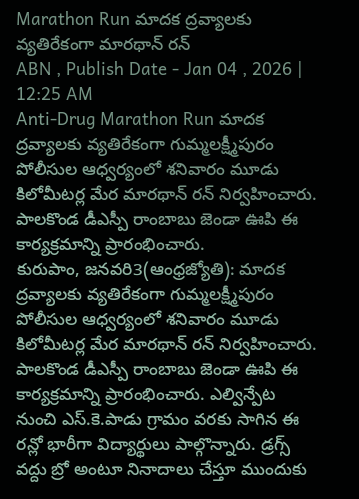Marathon Run మాదక ద్రవ్యాలకు వ్యతిరేకంగా మారథాన్ రన్
ABN , Publish Date - Jan 04 , 2026 | 12:25 AM
Anti-Drug Marathon Run మాదక ద్రవ్యాలకు వ్యతిరేకంగా గుమ్మలక్ష్మీపురం పోలీసుల ఆధ్వర్యంలో శనివారం మూడు కిలోమీటర్ల మేర మారథాన్ రన్ నిర్వహించారు. పాలకొండ డీఎస్పీ రాంబాబు జెండా ఊపి ఈ కార్యక్రమాన్ని ప్రారంభించారు.
కురుపాం, జనవరి3(ఆంధ్రజ్యోతి): మాదక ద్రవ్యాలకు వ్యతిరేకంగా గుమ్మలక్ష్మీపురం పోలీసుల ఆధ్వర్యంలో శనివారం మూడు కిలోమీటర్ల మేర మారథాన్ రన్ నిర్వహించారు. పాలకొండ డీఎస్పీ రాంబాబు జెండా ఊపి ఈ కార్యక్రమాన్ని ప్రారంభించారు. ఎల్విన్పేట నుంచి ఎస్.కె.పాడు గ్రామం వరకు సాగిన ఈ రన్లో భారీగా విద్యార్థులు పాల్గొన్నారు. డ్రగ్స్ వద్దు బ్రో అంటూ నినాదాలు చేస్తూ ముందుకు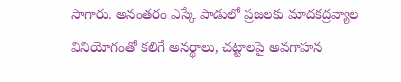సాగారు. అనంతరం ఎస్కే పాడులో ప్రజలకు మాదకద్రవ్యాల వినియోగంతో కలిగే అనర్థాలు, చట్టాలపై అవగాహన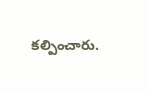కల్పించారు.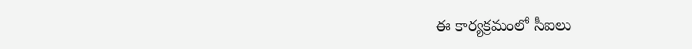ఈ కార్యక్రమంలో సీఐలు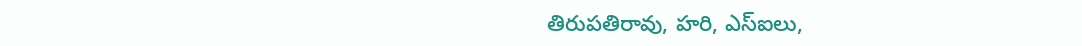తిరుపతిరావు, హరి, ఎస్ఐలు,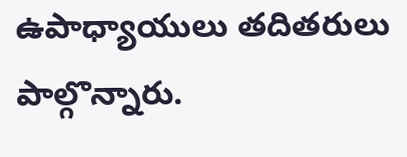ఉపాధ్యాయులు తదితరులు పాల్గొన్నారు.